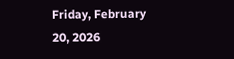Friday, February 20, 2026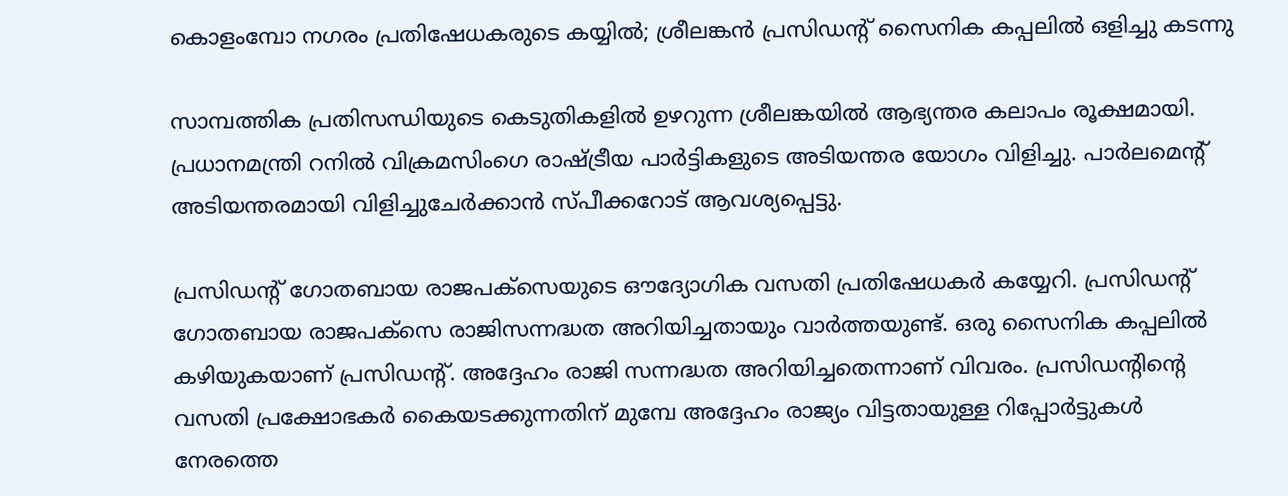കൊളംമ്പോ നഗരം പ്രതിഷേധകരുടെ കയ്യിൽ; ശ്രീലങ്കൻ പ്രസിഡൻ്റ് സൈനിക കപ്പലിൽ ഒളിച്ചു കടന്നു

സാമ്പത്തിക പ്രതിസന്ധിയുടെ കെടുതികളിൽ ഉഴറുന്ന ശ്രീലങ്കയില്‍ ആഭ്യന്തര കലാപം രൂക്ഷമായി. പ്രധാനമന്ത്രി റനില്‍ വിക്രമസിംഗെ രാഷ്ട്രീയ പാര്‍ട്ടികളുടെ അടിയന്തര യോഗം വിളിച്ചു. പാര്‍ലമെന്റ് അടിയന്തരമായി വിളിച്ചുചേര്‍ക്കാന്‍ സ്പീക്കറോട് ആവശ്യപ്പെട്ടു.

പ്രസിഡന്റ് ഗോതബായ രാജപക്‌സെയുടെ ഔദ്യോഗിക വസതി പ്രതിഷേധകർ കയ്യേറി. പ്രസിഡന്റ് ഗോതബായ രാജപക്‌സെ രാജിസന്നദ്ധത അറിയിച്ചതായും വാർത്തയുണ്ട്. ഒരു സൈനിക കപ്പലില്‍ കഴിയുകയാണ് പ്രസിഡൻ്റ്. അദ്ദേഹം രാജി സന്നദ്ധത അറിയിച്ചതെന്നാണ് വിവരം. പ്രസിഡന്റിന്റെ വസതി പ്രക്ഷോഭകര്‍ കൈയടക്കുന്നതിന് മുമ്പേ അദ്ദേഹം രാജ്യം വിട്ടതായുള്ള റിപ്പോര്‍ട്ടുകള്‍ നേരത്തെ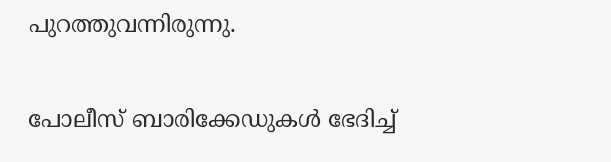പുറത്തുവന്നിരുന്നു.

പോലീസ് ബാരിക്കേഡുകള്‍ ഭേദിച്ച്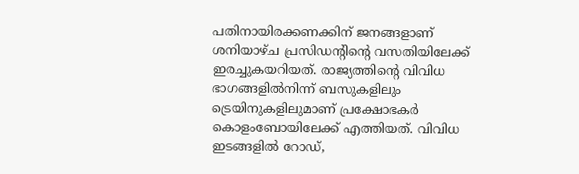പതിനായിരക്കണക്കിന് ജനങ്ങളാണ് ശനിയാഴ്ച പ്രസിഡന്റിന്റെ വസതിയിലേക്ക് ഇരച്ചുകയറിയത്. രാജ്യത്തിന്റെ വിവിധ ഭാഗങ്ങളില്‍നിന്ന് ബസുകളിലും ട്രെയിനുകളിലുമാണ് പ്രക്ഷോഭകര്‍ കൊളംബോയിലേക്ക് എത്തിയത്. വിവിധ ഇടങ്ങളില്‍ റോഡ്,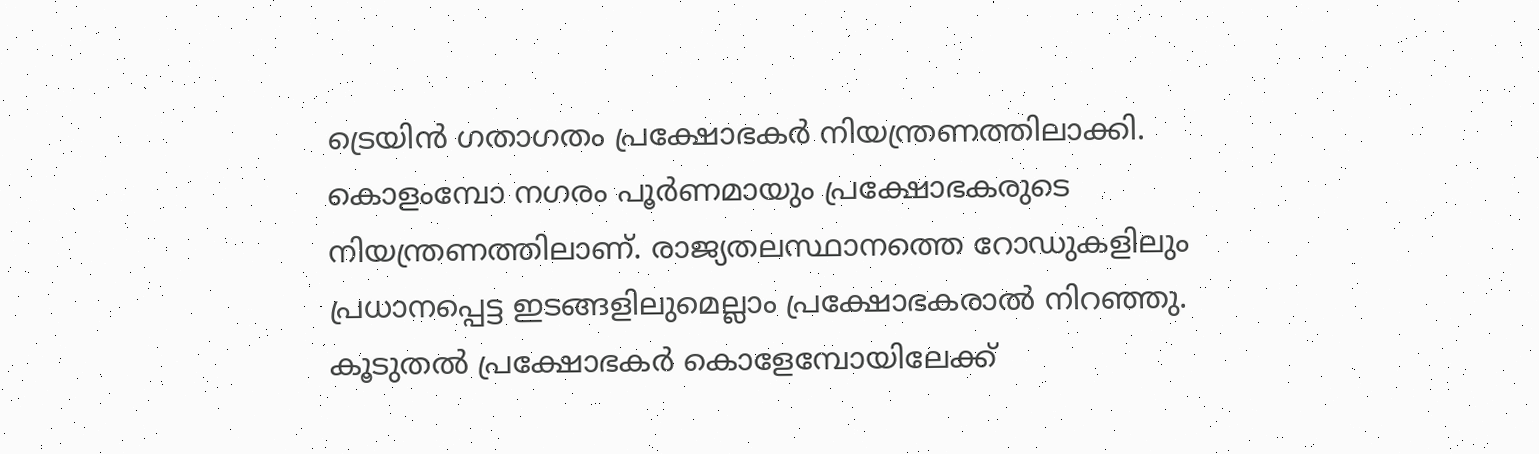ട്രെയിന്‍ ഗതാഗതം പ്രക്ഷോഭകര്‍ നിയന്ത്രണത്തിലാക്കി. കൊളംമ്പോ നഗരം പൂര്‍ണമായും പ്രക്ഷോഭകരുടെ നിയന്ത്രണത്തിലാണ്. രാജ്യതലസ്ഥാനത്തെ റോഡുകളിലും പ്രധാനപ്പെട്ട ഇടങ്ങളിലുമെല്ലാം പ്രക്ഷോഭകരാല്‍ നിറഞ്ഞു. കൂടുതല്‍ പ്രക്ഷോഭകര്‍ കൊളേമ്പോയിലേക്ക്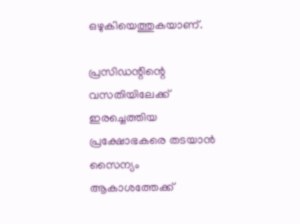ഒഴുകിയെത്തുകയാണ്.

പ്രസിഡന്റിന്റെ വസതിയിലേക്ക് ഇരച്ചെത്തിയ പ്രക്ഷോഭകരെ തടയാന്‍ സൈന്യം ആകാശത്തേക്ക്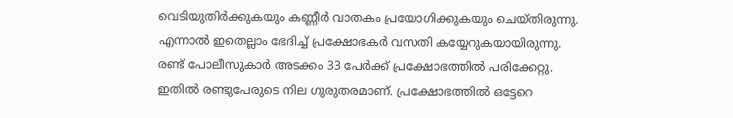വെടിയുതിര്‍ക്കുകയും കണ്ണീര്‍ വാതകം പ്രയോഗിക്കുകയും ചെയ്തിരുന്നു. എന്നാല്‍ ഇതെല്ലാം ഭേദിച്ച് പ്രക്ഷോഭകര്‍ വസതി കയ്യേറുകയായിരുന്നു. രണ്ട് പോലീസുകാര്‍ അടക്കം 33 പേര്‍ക്ക് പ്രക്ഷോഭത്തില്‍ പരിക്കേറ്റു. ഇതില്‍ രണ്ടുപേരുടെ നില ഗുരുതരമാണ്. പ്രക്ഷോഭത്തില്‍ ഒട്ടേറെ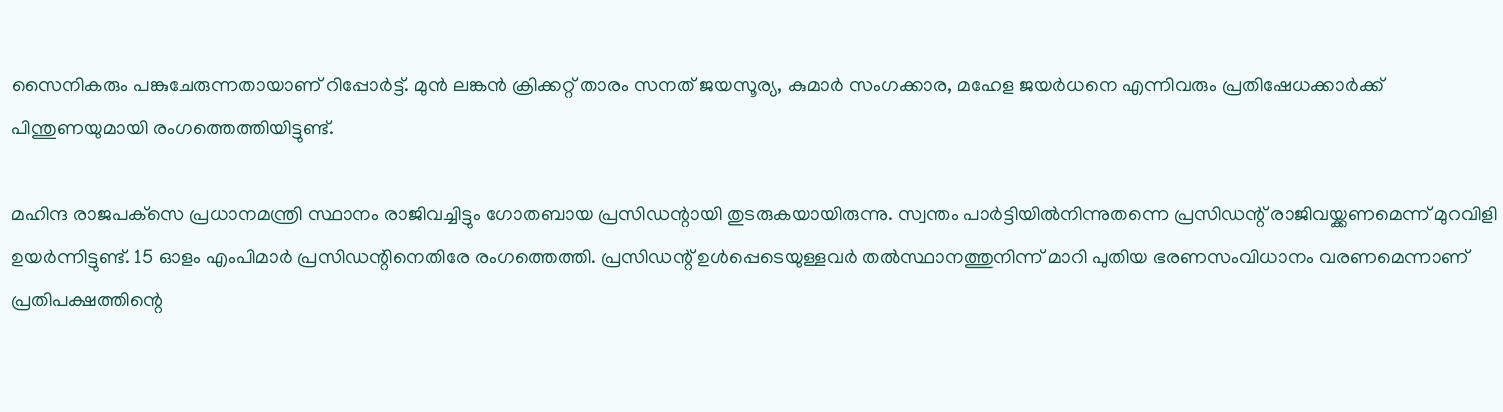സൈനികരും പങ്കുചേരുന്നതായാണ് റിപ്പോര്‍ട്ട്. മുന്‍ ലങ്കന്‍ ക്രിക്കറ്റ് താരം സനത് ജയസൂര്യ, കുമാര്‍ സംഗക്കാര, മഹേള ജയര്‍ധനെ എന്നിവരും പ്രതിഷേധക്കാര്‍ക്ക് പിന്തുണയുമായി രംഗത്തെത്തിയിട്ടുണ്ട്.

മഹിന്ദ രാജപക്‌സെ പ്രധാനമന്ത്രി സ്ഥാനം രാജിവച്ചിട്ടും ഗോതബായ പ്രസിഡന്റായി തുടരുകയായിരുന്നു. സ്വന്തം പാര്‍ട്ടിയില്‍നിന്നുതന്നെ പ്രസിഡന്റ് രാജിവയ്ക്കണമെന്ന് മുറവിളി ഉയര്‍ന്നിട്ടുണ്ട്. 15 ഓളം എംപിമാര്‍ പ്രസിഡന്റിനെതിരേ രംഗത്തെത്തി. പ്രസിഡന്റ് ഉള്‍പ്പെടെയുള്ളവര്‍ തല്‍സ്ഥാനത്തുനിന്ന് മാറി പുതിയ ഭരണസംവിധാനം വരണമെന്നാണ് പ്രതിപക്ഷത്തിന്റെ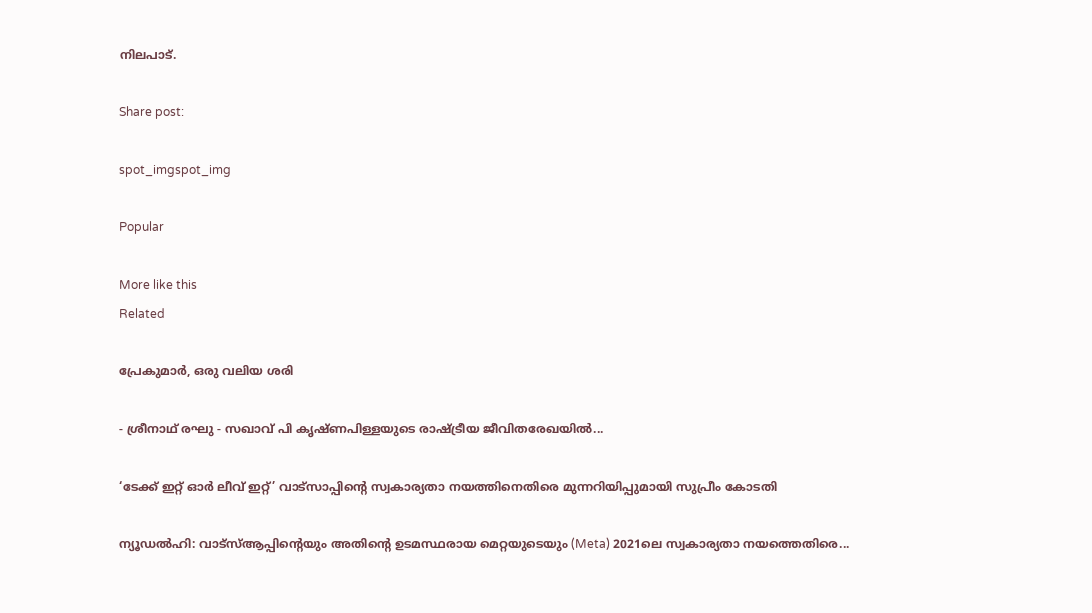നിലപാട്.

Share post:

spot_imgspot_img

Popular

More like this
Related

പ്രേകുമാർ, ഒരു വലിയ ശരി

- ശ്രീനാഥ് രഘു - സഖാവ് പി കൃഷ്ണപിള്ളയുടെ രാഷ്ട്രീയ ജീവിതരേഖയിൽ...

‘ടേക്ക് ഇറ്റ് ഓർ ലീവ് ഇറ്റ്’ വാട്സാപ്പിന്റെ സ്വകാര്യതാ നയത്തിനെതിരെ മുന്നറിയിപ്പുമായി സുപ്രീം കോടതി

ന്യൂഡൽഹി: വാട്‌സ്ആപ്പിന്റെയും അതിന്റെ ഉടമസ്ഥരായ മെറ്റയുടെയും (Meta) 2021ലെ സ്വകാര്യതാ നയത്തെതിരെ...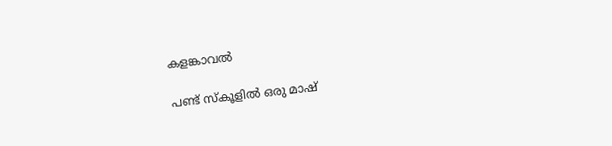കളങ്കാവൽ

പണ്ട് സ്കൂളിൽ ഒരു മാഷ്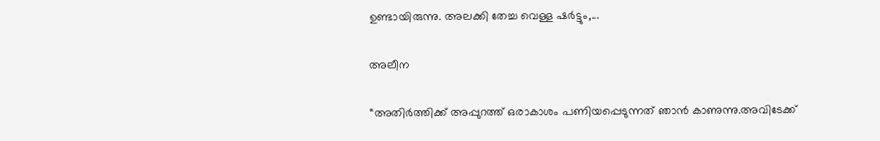ഉണ്ടായിരുന്നു. അലക്കി തേച്ച വെള്ള ഷർട്ടും,...

അലീന

“അതിര്‍ത്തിക്ക് അപ്പുറത്ത് ഒരാകാശം പണിയപ്പെടുന്നത് ഞാന്‍ കാണുന്നു.അവിടേക്ക്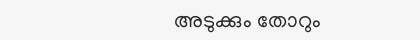അടുക്കും തോറും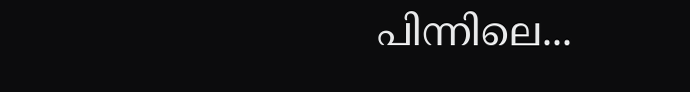പിന്നിലെ...